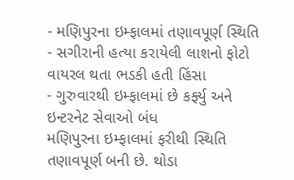- મણિપુરના ઇમ્ફાલમાં તણાવપૂર્ણ સ્થિતિ
- સગીરાની હત્યા કરાયેલી લાશનો ફોટો વાયરલ થતા ભડકી હતી હિંસા
- ગુરુવારથી ઇમ્ફાલમાં છે કર્ફ્યુ અને ઇન્ટરનેટ સેવાઓ બંધ
મણિપુરના ઇમ્ફાલમાં ફરીથી સ્થિતિ તણાવપૂર્ણ બની છે. થોડા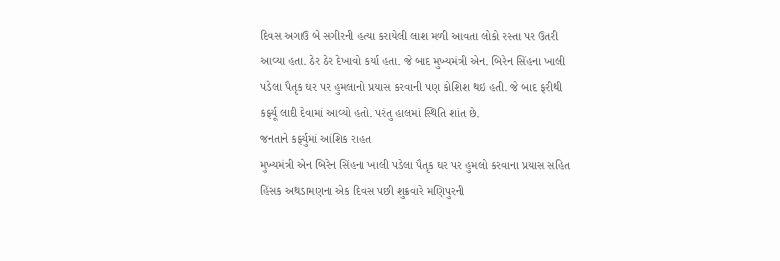દિવસ અગાઉ બે સગીરની હત્યા કરાયેલી લાશ મળી આવતા લોકો રસ્તા પર ઉતરી આવ્યા હતા. ઠેર ઠેર દેખાવો કર્યા હતા. જે બાદ મુખ્યમંત્રી એન. બિરેન સિંહના ખાલી પડેલા પૈતૃક ઘર પર હુમલાનો પ્રયાસ કરવાની પણ કોશિશ થઇ હતી. જે બાદ ફરીથી કર્ફ્યૂ લાદી દેવામાં આવ્યો હતો. પરંતુ હાલમાં સ્થિતિ શાંત છે.
જનતાને કર્ફ્યુમાં આંશિક રાહત
મુખ્યમંત્રી એન બિરેન સિંહના ખાલી પડેલા પૈતૃક ઘર પર હુમલો કરવાના પ્રયાસ સહિત હિંસક અથડામણના એક દિવસ પછી શુક્રવારે મણિપુરની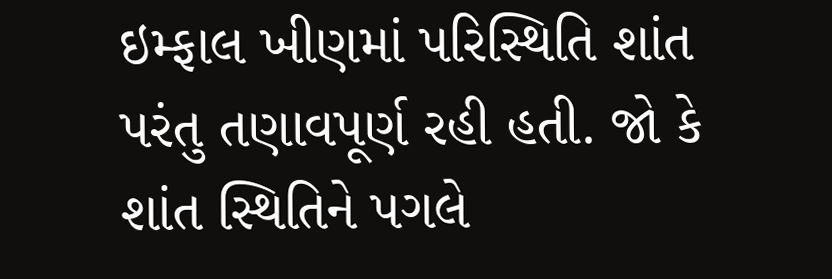ઇમ્ફાલ ખીણમાં પરિસ્થિતિ શાંત પરંતુ તણાવપૂર્ણ રહી હતી. જો કે શાંત સ્થિતિને પગલે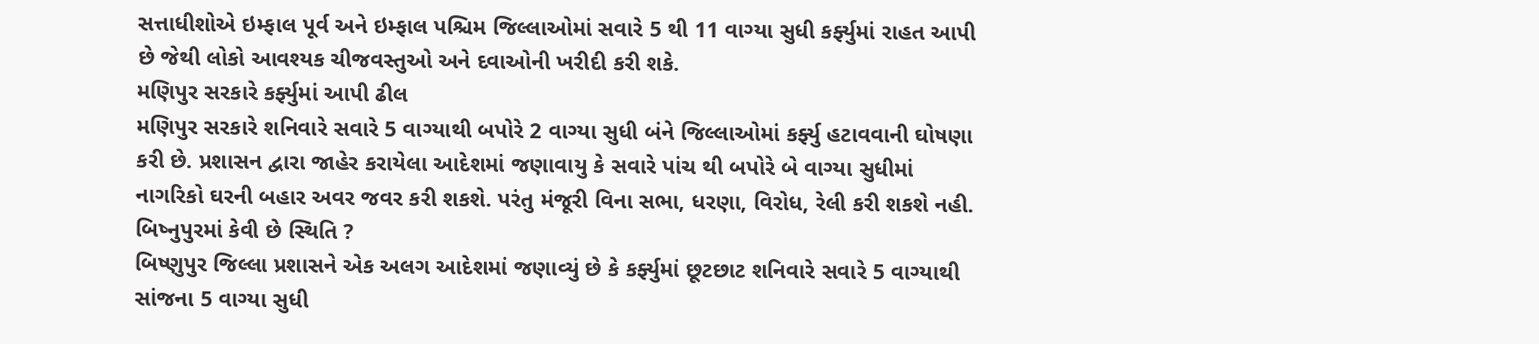સત્તાધીશોએ ઇમ્ફાલ પૂર્વ અને ઇમ્ફાલ પશ્ચિમ જિલ્લાઓમાં સવારે 5 થી 11 વાગ્યા સુધી કર્ફ્યુમાં રાહત આપી છે જેથી લોકો આવશ્યક ચીજવસ્તુઓ અને દવાઓની ખરીદી કરી શકે.
મણિપુર સરકારે કર્ફ્યુમાં આપી ઢીલ
મણિપુર સરકારે શનિવારે સવારે 5 વાગ્યાથી બપોરે 2 વાગ્યા સુધી બંને જિલ્લાઓમાં કર્ફ્યુ હટાવવાની ઘોષણા કરી છે. પ્રશાસન દ્વારા જાહેર કરાયેલા આદેશમાં જણાવાયુ કે સવારે પાંચ થી બપોરે બે વાગ્યા સુધીમાં નાગરિકો ઘરની બહાર અવર જવર કરી શકશે. પરંતુ મંજૂરી વિના સભા, ધરણા, વિરોધ, રેલી કરી શકશે નહી.
બિષ્નુપુરમાં કેવી છે સ્થિતિ ?
બિષ્ણુપુર જિલ્લા પ્રશાસને એક અલગ આદેશમાં જણાવ્યું છે કે કર્ફ્યુમાં છૂટછાટ શનિવારે સવારે 5 વાગ્યાથી સાંજના 5 વાગ્યા સુધી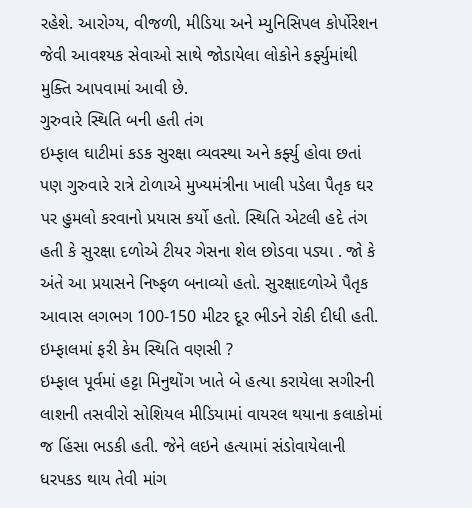રહેશે. આરોગ્ય, વીજળી, મીડિયા અને મ્યુનિસિપલ કોર્પોરેશન જેવી આવશ્યક સેવાઓ સાથે જોડાયેલા લોકોને કર્ફ્યુમાંથી મુક્તિ આપવામાં આવી છે.
ગુરુવારે સ્થિતિ બની હતી તંગ
ઇમ્ફાલ ઘાટીમાં કડક સુરક્ષા વ્યવસ્થા અને કર્ફ્યુ હોવા છતાં પણ ગુરુવારે રાત્રે ટોળાએ મુખ્યમંત્રીના ખાલી પડેલા પૈતૃક ઘર પર હુમલો કરવાનો પ્રયાસ કર્યો હતો. સ્થિતિ એટલી હદે તંગ હતી કે સુરક્ષા દળોએ ટીયર ગેસના શેલ છોડવા પડ્યા . જો કે અંતે આ પ્રયાસને નિષ્ફળ બનાવ્યો હતો. સુરક્ષાદળોએ પૈતૃક આવાસ લગભગ 100-150 મીટર દૂર ભીડને રોકી દીધી હતી.
ઇમ્ફાલમાં ફરી કેમ સ્થિતિ વણસી ?
ઇમ્ફાલ પૂર્વમાં હટ્ટા મિનુથોંગ ખાતે બે હત્યા કરાયેલા સગીરની લાશની તસવીરો સોશિયલ મીડિયામાં વાયરલ થયાના કલાકોમાં જ હિંસા ભડકી હતી. જેને લઇને હત્યામાં સંડોવાયેલાની ધરપકડ થાય તેવી માંગ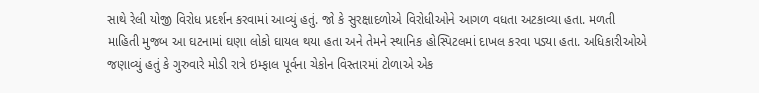સાથે રેલી યોજી વિરોધ પ્રદર્શન કરવામાં આવ્યું હતું. જો કે સુરક્ષાદળોએ વિરોધીઓને આગળ વધતા અટકાવ્યા હતા. મળતી માહિતી મુજબ આ ઘટનામાં ઘણા લોકો ઘાયલ થયા હતા અને તેમને સ્થાનિક હોસ્પિટલમાં દાખલ કરવા પડ્યા હતા. અધિકારીઓએ જણાવ્યું હતું કે ગુરુવારે મોડી રાત્રે ઇમ્ફાલ પૂર્વના ચેકોન વિસ્તારમાં ટોળાએ એક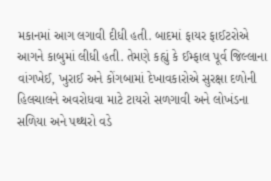મકાનમાં આગ લગાવી દીધી હતી. બાદમાં ફાયર ફાઈટરોએ આગને કાબુમાં લીધી હતી. તેમણે કહ્યું કે ઈમ્ફાલ પૂર્વ જિલ્લાના વાંગખેઈ, ખુરાઈ અને કોંગબામાં દેખાવકારોએ સુરક્ષા દળોની હિલચાલને અવરોધવા માટે ટાયરો સળગાવી અને લોખંડના સળિયા અને પથ્થરો વડે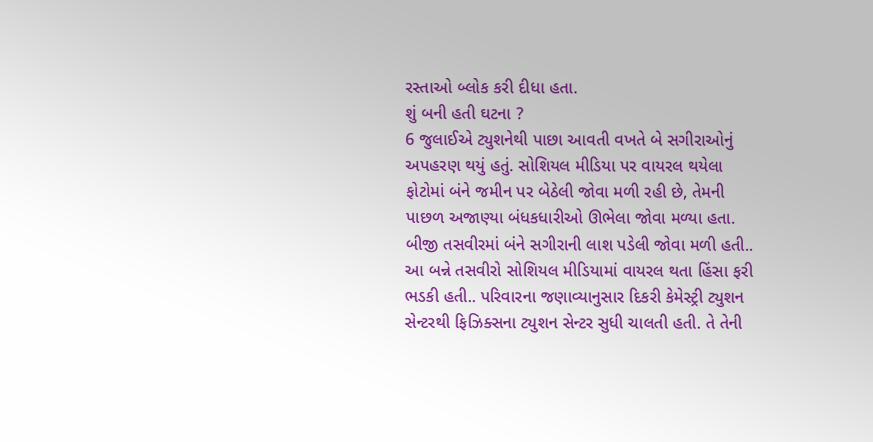રસ્તાઓ બ્લોક કરી દીધા હતા.
શું બની હતી ઘટના ?
6 જુલાઈએ ટ્યુશનેથી પાછા આવતી વખતે બે સગીરાઓનું અપહરણ થયું હતું. સોશિયલ મીડિયા પર વાયરલ થયેલા ફોટોમાં બંને જમીન પર બેઠેલી જોવા મળી રહી છે, તેમની પાછળ અજાણ્યા બંધકધારીઓ ઊભેલા જોવા મળ્યા હતા. બીજી તસવીરમાં બંને સગીરાની લાશ પડેલી જોવા મળી હતી.. આ બન્ને તસવીરો સોશિયલ મીડિયામાં વાયરલ થતા હિંસા ફરી ભડકી હતી.. પરિવારના જણાવ્યાનુસાર દિકરી કેમેસ્ટ્રી ટ્યુશન સેન્ટરથી ફિઝિક્સના ટ્યુશન સેન્ટર સુધી ચાલતી હતી. તે તેની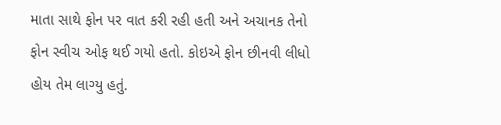માતા સાથે ફોન પર વાત કરી રહી હતી અને અચાનક તેનો ફોન સ્વીચ ઓફ થઈ ગયો હતો. કોઇએ ફોન છીનવી લીધો હોય તેમ લાગ્યુ હતું.